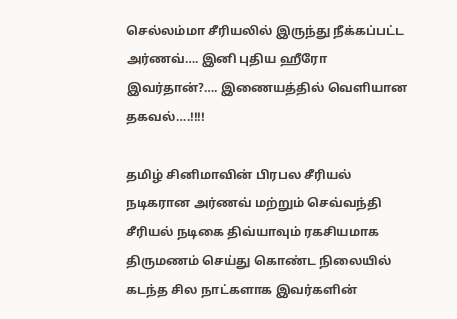செல்லம்மா சீரியலில் இருந்து நீக்கப்பட்ட அர்ணவ்…. இனி புதிய ஹீரோ இவர்தான்?…. இணையத்தில் வெளியான தகவல்….!!!!

தமிழ் சினிமாவின் பிரபல சீரியல் நடிகரான அர்ணவ் மற்றும் செவ்வந்தி சீரியல் நடிகை திவ்யாவும் ரகசியமாக திருமணம் செய்து கொண்ட நிலையில் கடந்த சில நாட்களாக இவர்களின்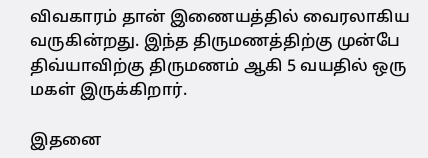விவகாரம் தான் இணையத்தில் வைரலாகிய வருகின்றது. இந்த திருமணத்திற்கு முன்பே திவ்யாவிற்கு திருமணம் ஆகி 5 வயதில் ஒரு மகள் இருக்கிறார்.

இதனை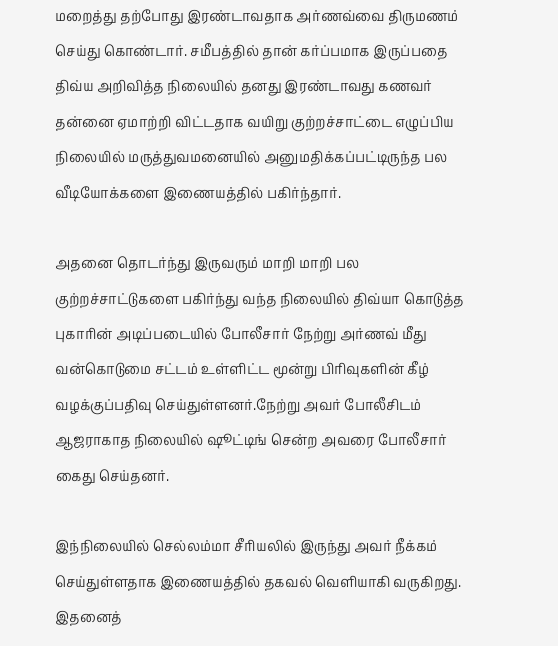மறைத்து தற்போது இரண்டாவதாக அர்ணவ்வை திருமணம் செய்து கொண்டார். சமீபத்தில் தான் கர்ப்பமாக இருப்பதை திவ்ய அறிவித்த நிலையில் தனது இரண்டாவது கணவர் தன்னை ஏமாற்றி விட்டதாக வயிறு குற்றச்சாட்டை எழுப்பிய நிலையில் மருத்துவமனையில் அனுமதிக்கப்பட்டிருந்த பல வீடியோக்களை இணையத்தில் பகிர்ந்தார்.

அதனை தொடர்ந்து இருவரும் மாறி மாறி பல குற்றச்சாட்டுகளை பகிர்ந்து வந்த நிலையில் திவ்யா கொடுத்த புகாரின் அடிப்படையில் போலீசார் நேற்று அர்ணவ் மீது வன்கொடுமை சட்டம் உள்ளிட்ட மூன்று பிரிவுகளின் கீழ் வழக்குப்பதிவு செய்துள்ளனர்.நேற்று அவர் போலீசிடம் ஆஜராகாத நிலையில் ஷூட்டிங் சென்ற அவரை போலீசார் கைது செய்தனர்.

இந்நிலையில் செல்லம்மா சீரியலில் இருந்து அவர் நீக்கம் செய்துள்ளதாக இணையத்தில் தகவல் வெளியாகி வருகிறது. இதனைத்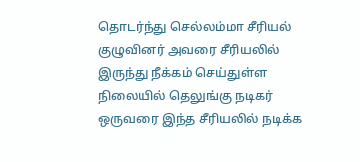தொடர்ந்து செல்லம்மா சீரியல் குழுவினர் அவரை சீரியலில் இருந்து நீக்கம் செய்துள்ள நிலையில் தெலுங்கு நடிகர் ஒருவரை இந்த சீரியலில் நடிக்க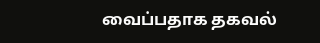வைப்பதாக தகவல்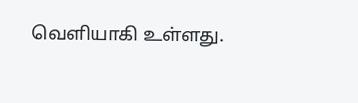வெளியாகி உள்ளது.